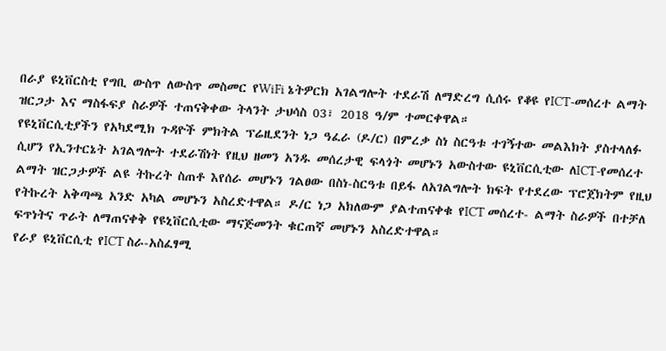በራያ ዩኒቨርስቲ የግቢ ውስጥ ለውስጥ መስመር የWiFi ኔትዎርክ አገልግሎት ተደራሽ ለማድረግ ሲሰሩ የቆዩ የICT-መሰረተ ልማት ዝርጋታ እና ማስፋፍያ ስራዎች ተጠናቅቀው ትላንት ታህሳስ 03፣ 2018 ዓ/ም ተመርቀዋል።
የዩኒቨርሲቲያችን የአካደሚክ ጉዳዮች ምክትል ፕሬዚደንት ነጋ ዓፈራ (ዶ/ር) በምረቃ ስነ ስርዓቱ ተገኝተው መልእክት ያስተላለፉ ሲሆን የኢንተርኔት አገልግሎት ተደራሽነት የዚህ ዘመን አንዱ መሰረታዊ ፍላጎት መሆኑን አውስተው ዩኒቨርሲቲው ለICT-የመሰረተ ልማት ዝርጋታዎች ልዩ ትኩረት ስጠቶ እየሰራ መሆኑን ገልፀው በስነ-ስርዓቱ በይፋ ለአገልግሎት ክፍት የተደረው ፕሮጀክትም የዚህ የትኩረት አቅጣጫ አንድ አካል መሆኑን አስረድተዋል። ዶ/ር ነጋ አክለውም ያልተጠናቀቁ የICT መሰረተ- ልማት ስራዎች በተቻለ ፍጥነትና ጥራት ለማጠናቀቅ የዩኒቨርሲቲው ማናጅመንት ቁርጠኛ መሆኑን አስረድተዋል።
የራያ ዩኒቨርሲቲ የICT ስራ-አስፈፃሚ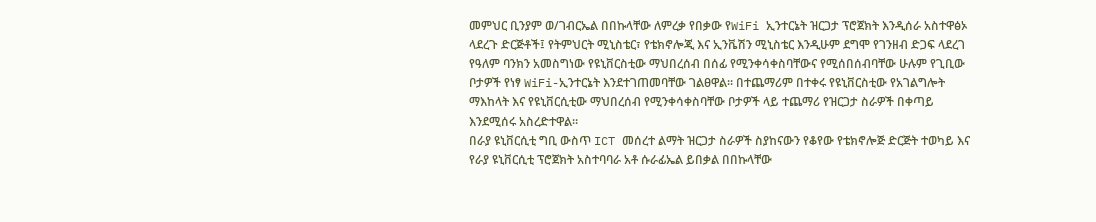መምህር ቢንያም ወ/ገብርኤል በበኩላቸው ለምረቃ የበቃው የWiFi ኢንተርኔት ዝርጋታ ፕሮጀክት እንዲሰራ አስተዋፅኦ ላደረጉ ድርጅቶች፤ የትምህርት ሚኒስቴር፣ የቴክኖሎጂ እና ኢንቬሽን ሚኒስቴር እንዲሁም ደግሞ የገንዘብ ድጋፍ ላደረገ የዓለም ባንክን አመስግነው የዩኒቨርስቲው ማህበረሰብ በሰፊ የሚንቀሳቀስባቸውና የሚሰበሰብባቸው ሁሉም የጊቢው ቦታዎች የነፃ WiFi-ኢንተርኔት እንደተገጠመባቸው ገልፀዋል። በተጨማሪም በተቀሩ የዩኒቨርስቲው የአገልግሎት ማእከላት እና የዩኒቨርሲቲው ማህበረሰብ የሚንቀሳቀስባቸው ቦታዎች ላይ ተጨማሪ የዝርጋታ ስራዎች በቀጣይ እንደሚሰሩ አስረድተዋል።
በራያ ዩኒቨርሲቲ ግቢ ውስጥ ICT መሰረተ ልማት ዝርጋታ ስራዎች ስያከናውን የቆየው የቴክኖሎጅ ድርጅት ተወካይ እና የራያ ዩኒቨርሲቲ ፕሮጀክት አስተባባራ አቶ ሱራፊኤል ይበቃል በበኩላቸው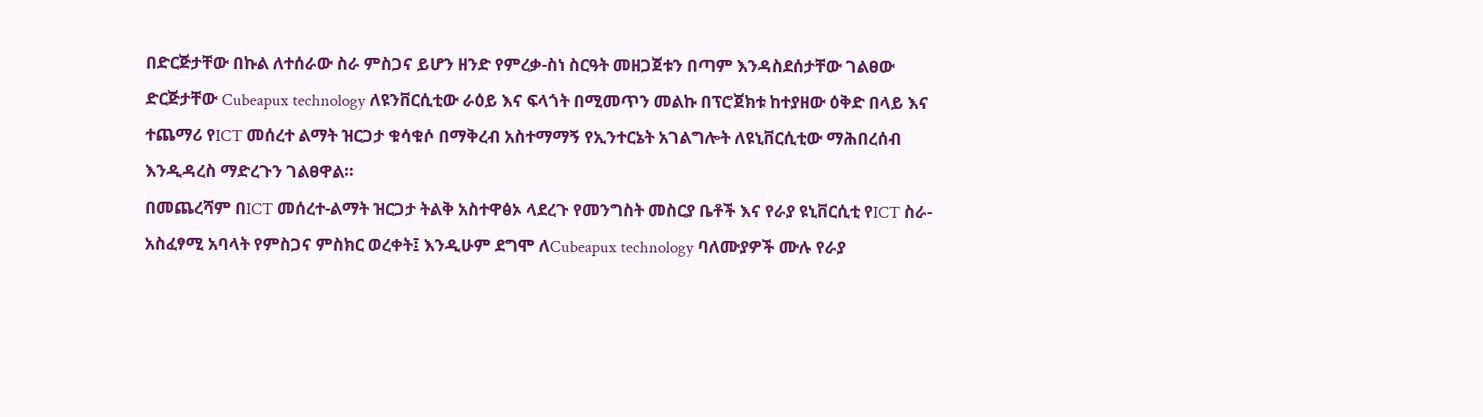በድርጅታቸው በኩል ለተሰራው ስራ ምስጋና ይሆን ዘንድ የምረቃ-ስነ ስርዓት መዘጋጀቱን በጣም እንዳስደሰታቸው ገልፀው ድርጅታቸው Cubeapux technology ለዩንቨርሲቲው ራዕይ እና ፍላጎት በሚመጥን መልኩ በፕሮጀክቱ ከተያዘው ዕቅድ በላይ እና ተጨማሪ የICT መሰረተ ልማት ዝርጋታ ቁሳቁሶ በማቅረብ አስተማማኝ የኢንተርኔት አገልግሎት ለዩኒቨርሲቲው ማሕበረሰብ እንዲዳረስ ማድረጉን ገልፀዋል።
በመጨረሻም በICT መሰረተ-ልማት ዝርጋታ ትልቅ አስተዋፅኦ ላደረጉ የመንግስት መስርያ ቤቶች እና የራያ ዩኒቨርሲቲ የICT ስራ-አስፈፃሚ አባላት የምስጋና ምስክር ወረቀት፤ እንዲሁም ደግሞ ለCubeapux technology ባለሙያዎች ሙሉ የራያ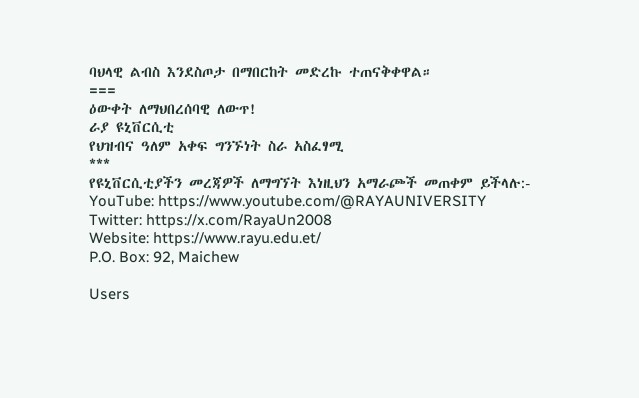ባህላዊ ልብስ እንደስጦታ በማበርከት መድረኩ ተጠናቅቀዋል።
===
ዕውቀት ለማህበረሰባዊ ለውጥ!
ራያ ዩኒቨርሲቲ
የህዝብና ዓለም አቀፍ ግንኙነት ስራ አስፈፃሚ
***
የዩኒቨርሲቲያችን መረጃዎች ለማግኘት እነዚህን አማራጮች መጠቀም ይችላሉ:-
YouTube: https://www.youtube.com/@RAYAUNIVERSITY
Twitter: https://x.com/RayaUn2008
Website: https://www.rayu.edu.et/
P.O. Box: 92, Maichew

Users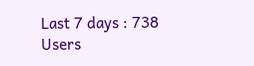Last 7 days : 738
Users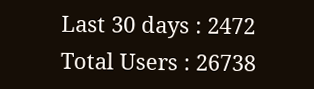Last 30 days : 2472
Total Users : 26738